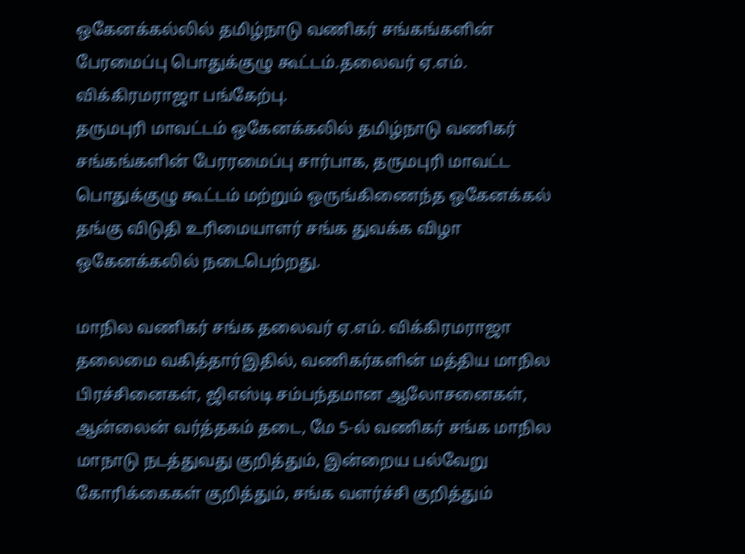ஒகேனக்கல்லில் தமிழ்நாடு வணிகர் சங்கங்களின் பேரமைப்பு பொதுக்குழு கூட்டம்.தலைவர் ஏ.எம். விக்கிரமராஜா பங்கேற்பு.
தருமபுரி மாவட்டம் ஒகேனக்கலில் தமிழ்நாடு வணிகர் சங்கங்களின் பேரரமைப்பு சார்பாக, தருமபுரி மாவட்ட பொதுக்குழு கூட்டம் மற்றும் ஒருங்கிணைந்த ஒகேனக்கல் தங்கு விடுதி உரிமையாளர் சங்க துவக்க விழா ஒகேனக்கலில் நடைபெற்றது.

மாநில வணிகர் சங்க தலைவர் ஏ.எம். விக்கிரமராஜா தலைமை வகித்தார்இதில், வணிகர்களின் மத்திய மாநில பிரச்சினைகள், ஜிஎஸ்டி சம்பந்தமான ஆலோசனைகள், ஆன்லைன் வர்த்தகம் தடை, மே 5-ல் வணிகர் சங்க மாநில மாநாடு நடத்துவது குறித்தும், இன்றைய பல்வேறு கோரிக்கைகள் குறித்தும், சங்க வளர்ச்சி குறித்தும்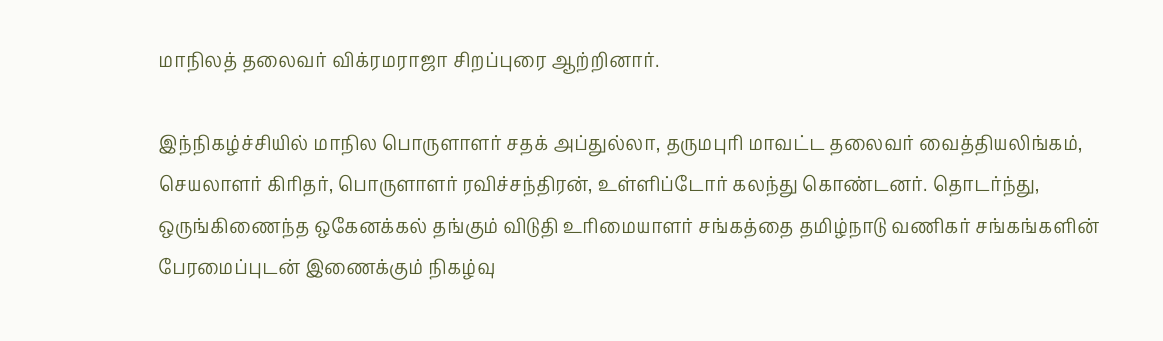மாநிலத் தலைவர் விக்ரமராஜா சிறப்புரை ஆற்றினார்.

இந்நிகழ்ச்சியில் மாநில பொருளாளர் சதக் அப்துல்லா, தருமபுரி மாவட்ட தலைவர் வைத்தியலிங்கம், செயலாளர் கிரிதர், பொருளாளர் ரவிச்சந்திரன், உள்ளிப்டோர் கலந்து கொண்டனர். தொடர்ந்து, ஒருங்கிணைந்த ஒகேனக்கல் தங்கும் விடுதி உரிமையாளர் சங்கத்தை தமிழ்நாடு வணிகர் சங்கங்களின் பேரமைப்புடன் இணைக்கும் நிகழ்வு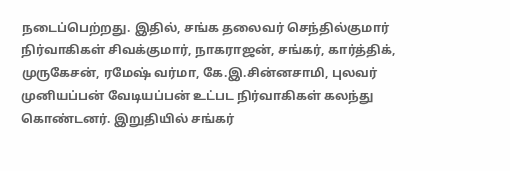நடைப்பெற்றது. இதில், சங்க தலைவர் செந்தில்குமார் நிர்வாகிகள் சிவக்குமார், நாகராஜன், சங்கர், கார்த்திக், முருகேசன், ரமேஷ் வர்மா, கே.இ.சின்னசாமி, புலவர் முனியப்பன் வேடியப்பன் உட்பட நிர்வாகிகள் கலந்து கொண்டனர். இறுதியில் சங்கர்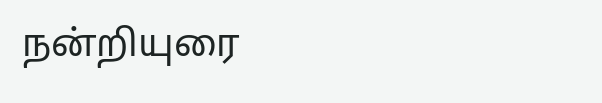நன்றியுரை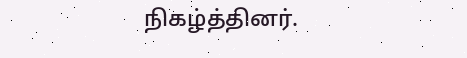நிகழ்த்தினர்.